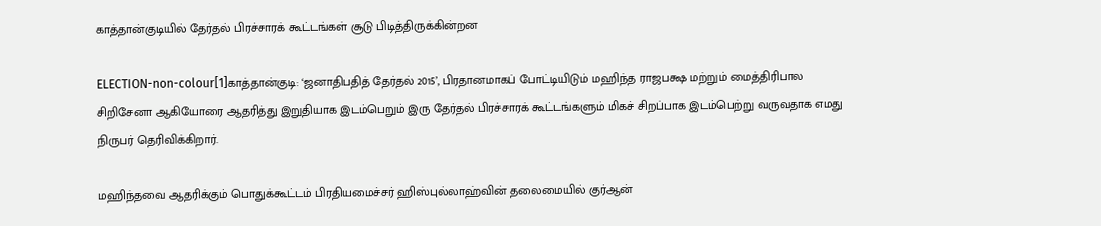காத்தான்குடியில் தேர்தல் பிரச்சாரக் கூட்டங்கள் சூடு பிடித்திருக்கின்றன

ELECTION-non-colour[1]காத்தான்குடி: ‘ஜனாதிபதித் தேர்தல் 2015’, பிரதானமாகப் போட்டியிடும் மஹிந்த ராஜபக்ஷ மற்றும் மைத்திரிபால சிறிசேனா ஆகியோரை ஆதரித்து இறுதியாக இடம்பெறும் இரு தேர்தல் பிரச்சாரக் கூட்டங்களும் மிகச் சிறப்பாக இடம்பெற்று வருவதாக எமது நிருபர் தெரிவிக்கிறார்.

மஹிந்தவை ஆதரிக்கும் பொதுக்கூட்டம் பிரதியமைச்சர் ஹிஸ்புல்லாஹ்வின் தலைமையில் குர்ஆன்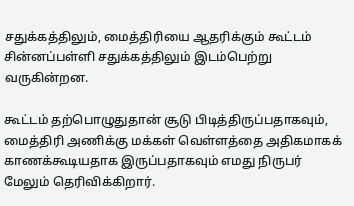சதுக்கத்திலும், மைத்திரியை ஆதரிக்கும் கூட்டம் சின்னப்பள்ளி சதுக்கத்திலும் இடம்பெற்று வருகின்றன.

கூட்டம் தற்பொழுதுதான் சூடு பிடித்திருப்பதாகவும், மைத்திரி அணிக்கு மக்கள் வெள்ளத்தை அதிகமாகக் காணக்கூடியதாக இருப்பதாகவும் எமது நிருபர் மேலும் தெரிவிக்கிறார்.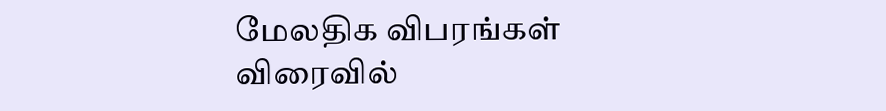மேலதிக விபரங்கள் விரைவில்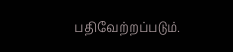பதிவேற்றப்படும்.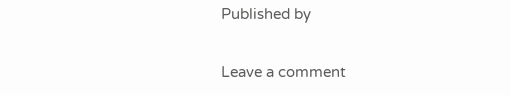Published by

Leave a comment